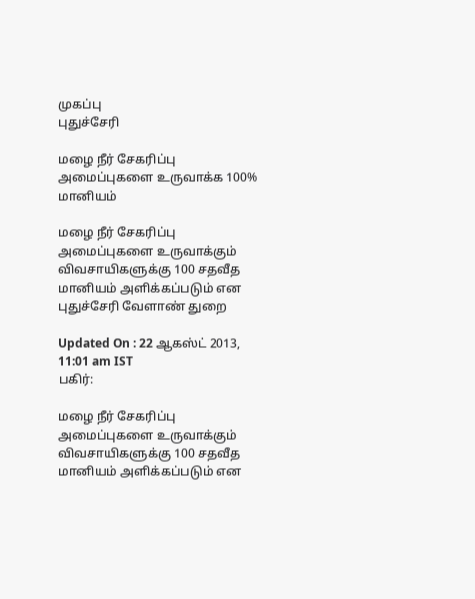முகப்பு
புதுச்சேரி

மழை நீர் சேகரிப்பு அமைப்புகளை உருவாக்க 100% மானியம்

மழை நீர் சேகரிப்பு அமைப்புகளை உருவாக்கும் விவசாயிகளுக்கு 100 சதவீத மானியம் அளிக்கப்படும் என புதுச்சேரி வேளாண் துறை

Updated On : 22 ஆகஸ்ட் 2013, 11:01 am IST
பகிர்:

மழை நீர் சேகரிப்பு அமைப்புகளை உருவாக்கும் விவசாயிகளுக்கு 100 சதவீத மானியம் அளிக்கப்படும் என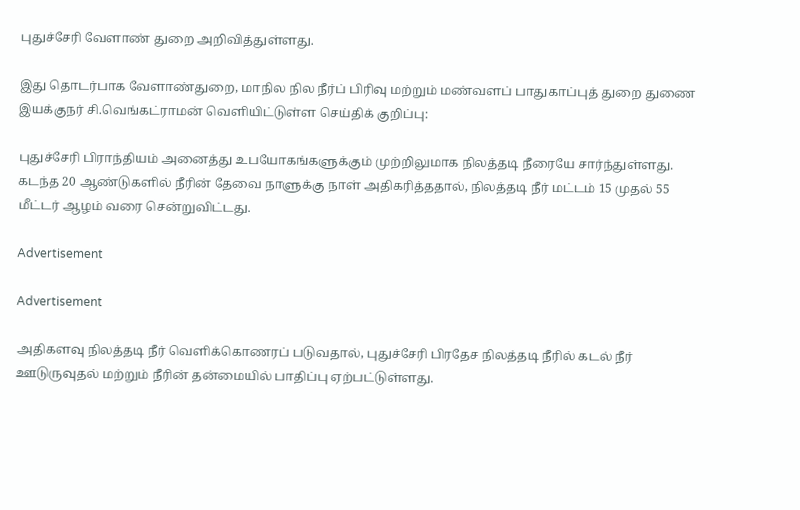புதுச்சேரி வேளாண் துறை அறிவித்துள்ளது.

இது தொடர்பாக வேளாண்துறை, மாநில நில நீர்ப் பிரிவு மற்றும் மண்வளப் பாதுகாப்புத் துறை துணை இயக்குநர் சி.வெங்கட்ராமன் வெளியிட்டுள்ள செய்திக் குறிப்பு:

புதுச்சேரி பிராந்தியம் அனைத்து உபயோகங்களுக்கும் முற்றிலுமாக நிலத்தடி நீரையே சார்ந்துள்ளது. கடந்த 20 ஆண்டுகளில் நீரின் தேவை நாளுக்கு நாள் அதிகரித்ததால், நிலத்தடி நீர் மட்டம் 15 முதல் 55 மீட்டர் ஆழம் வரை சென்றுவிட்டது.

Advertisement

Advertisement

அதிகளவு நிலத்தடி நீர் வெளிக்கொணரப் படுவதால், புதுச்சேரி பிரதேச நிலத்தடி நீரில் கடல் நீர் ஊடுருவுதல் மற்றும் நீரின் தன்மையில் பாதிப்பு ஏற்பட்டுள்ளது.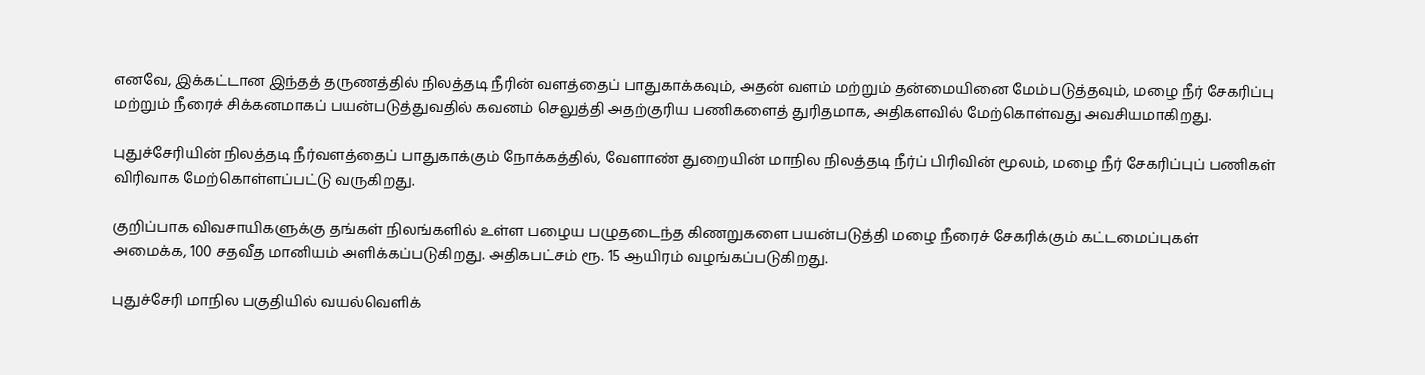எனவே, இக்கட்டான இந்தத் தருணத்தில் நிலத்தடி நீரின் வளத்தைப் பாதுகாக்கவும், அதன் வளம் மற்றும் தன்மையினை மேம்படுத்தவும், மழை நீர் சேகரிப்பு மற்றும் நீரைச் சிக்கனமாகப் பயன்படுத்துவதில் கவனம் செலுத்தி அதற்குரிய பணிகளைத் துரிதமாக, அதிகளவில் மேற்கொள்வது அவசியமாகிறது.

புதுச்சேரியின் நிலத்தடி நீர்வளத்தைப் பாதுகாக்கும் நோக்கத்தில், வேளாண் துறையின் மாநில நிலத்தடி நீர்ப் பிரிவின் மூலம், மழை நீர் சேகரிப்புப் பணிகள் விரிவாக மேற்கொள்ளப்பட்டு வருகிறது.

குறிப்பாக விவசாயிகளுக்கு தங்கள் நிலங்களில் உள்ள பழைய பழுதடைந்த கிணறுகளை பயன்படுத்தி மழை நீரைச் சேகரிக்கும் கட்டமைப்புகள் அமைக்க, 100 சதவீத மானியம் அளிக்கப்படுகிறது. அதிகபட்சம் ரூ. 15 ஆயிரம் வழங்கப்படுகிறது.

புதுச்சேரி மாநில பகுதியில் வயல்வெளிக்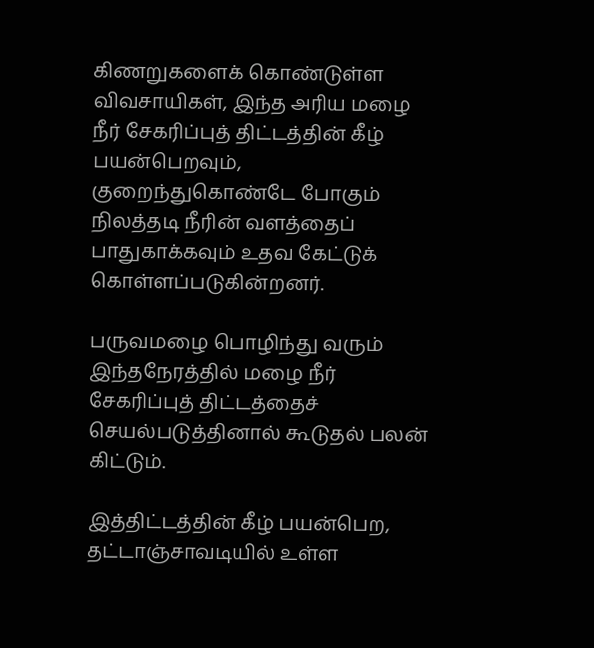கிணறுகளைக் கொண்டுள்ள விவசாயிகள், இந்த அரிய மழை நீர் சேகரிப்புத் திட்டத்தின் கீழ் பயன்பெறவும், குறைந்துகொண்டே போகும் நிலத்தடி நீரின் வளத்தைப் பாதுகாக்கவும் உதவ கேட்டுக் கொள்ளப்படுகின்றனர்.

பருவமழை பொழிந்து வரும் இந்தநேரத்தில் மழை நீர் சேகரிப்புத் திட்டத்தைச் செயல்படுத்தினால் கூடுதல் பலன் கிட்டும்.

இத்திட்டத்தின் கீழ் பயன்பெற, தட்டாஞ்சாவடியில் உள்ள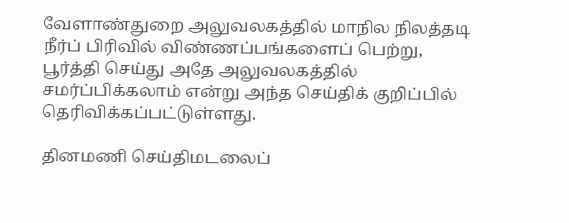வேளாண்துறை அலுவலகத்தில் மாநில நிலத்தடி நீர்ப் பிரிவில் விண்ணப்பங்களைப் பெற்று, பூர்த்தி செய்து அதே அலுவலகத்தில் சமர்ப்பிக்கலாம் என்று அந்த செய்திக் குறிப்பில் தெரிவிக்கப்பட்டுள்ளது.

தினமணி செய்திமடலைப்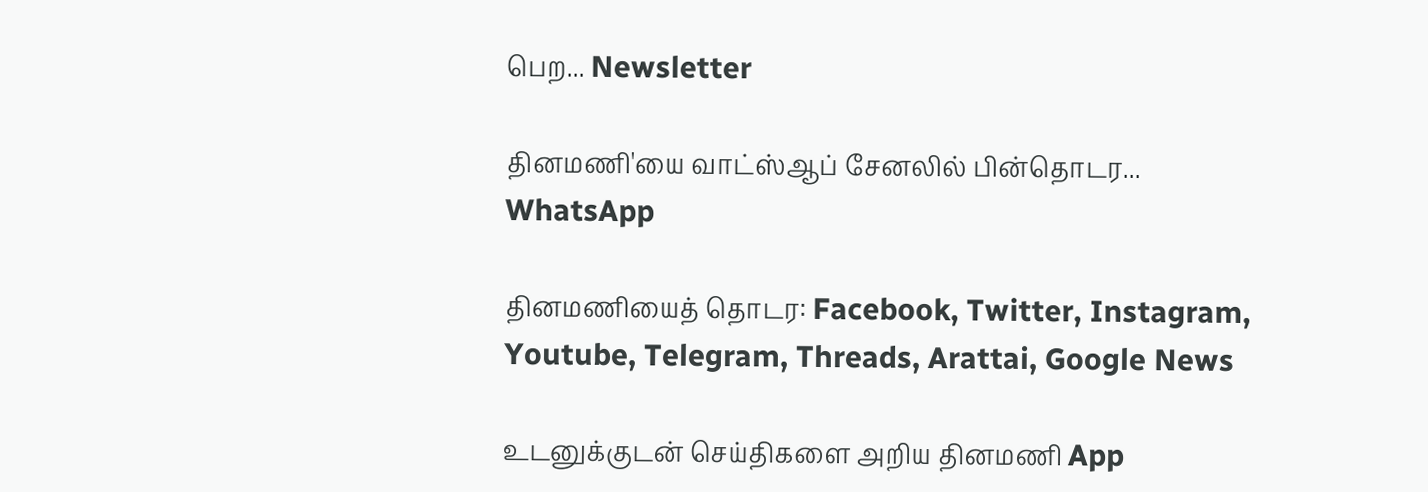பெற... Newsletter

தினமணி'யை வாட்ஸ்ஆப் சேனலில் பின்தொடர... WhatsApp

தினமணியைத் தொடர: Facebook, Twitter, Instagram, Youtube, Telegram, Threads, Arattai, Google News

உடனுக்குடன் செய்திகளை அறிய தினமணி App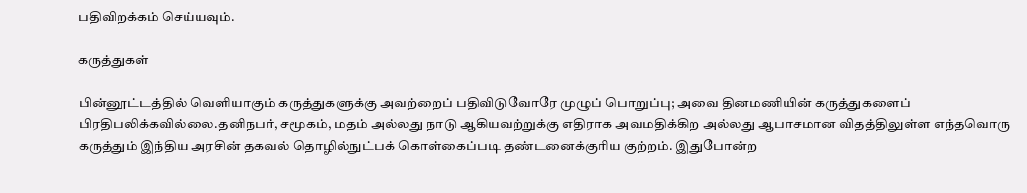பதிவிறக்கம் செய்யவும்.

கருத்துகள்

பின்னூட்டத்தில் வெளியாகும் கருத்துகளுக்கு அவற்றைப் பதிவிடுவோரே முழுப் பொறுப்பு; அவை தினமணியின் கருத்துகளைப் பிரதிபலிக்கவில்லை.தனிநபர், சமூகம், மதம் அல்லது நாடு ஆகியவற்றுக்கு எதிராக அவமதிக்கிற அல்லது ஆபாசமான விதத்திலுள்ள எந்தவொரு கருத்தும் இந்திய அரசின் தகவல் தொழில்நுட்பக் கொள்கைப்படி தண்டனைக்குரிய குற்றம். இதுபோன்ற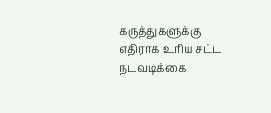கருத்துகளுக்கு எதிராக உரிய சட்ட நடவடிக்கை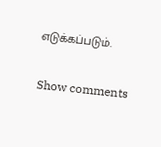எடுக்கப்படும்.

Show comments